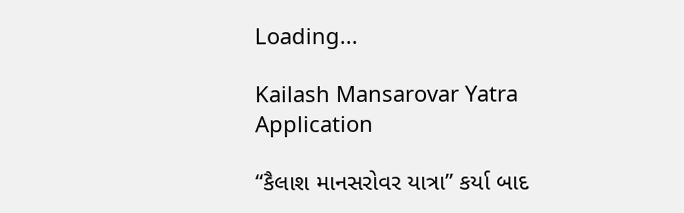Loading...

Kailash Mansarovar Yatra Application

“કૈલાશ માનસરોવર યાત્રા” કર્યા બાદ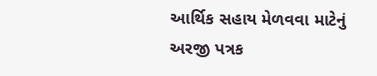આર્થિક સહાય મેળવવા માટેનું અરજી પત્રક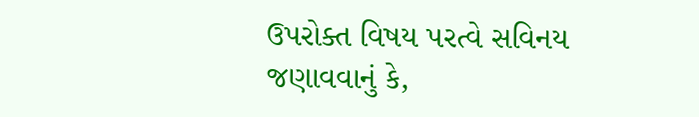ઉપરોક્ત વિષય પરત્વે સવિનય જણાવવાનું કે,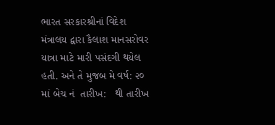ભારત સરકારશ્રીનાં વિદેશ મંત્રાલય દ્વારા કૈલાશ માનસરોવર યાત્રા માટે મારી પસંદગી થયેલ હતી. અને તે મુજબ મે વર્ષ: ૨૦  માં બેચ નં  તારીખ:   થી તારીખ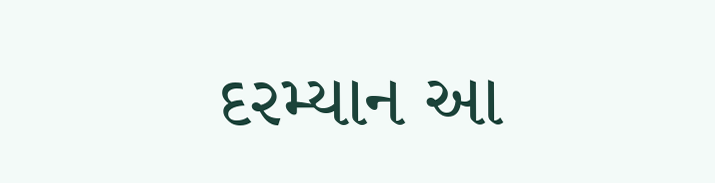દરમ્યાન આ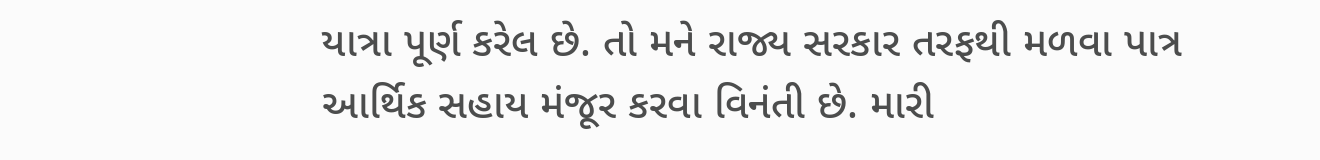યાત્રા પૂર્ણ કરેલ છે. તો મને રાજ્ય સરકાર તરફથી મળવા પાત્ર આર્થિક સહાય મંજૂર કરવા વિનંતી છે. મારી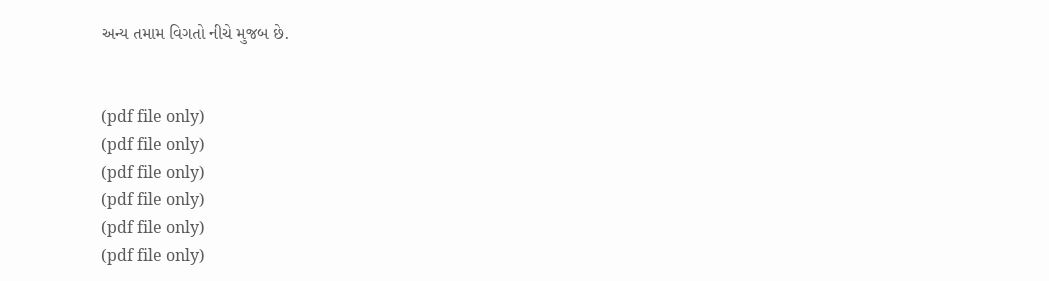અન્ય તમામ વિગતો નીચે મુજબ છે.


(pdf file only)
(pdf file only)
(pdf file only)
(pdf file only)
(pdf file only)
(pdf file only)